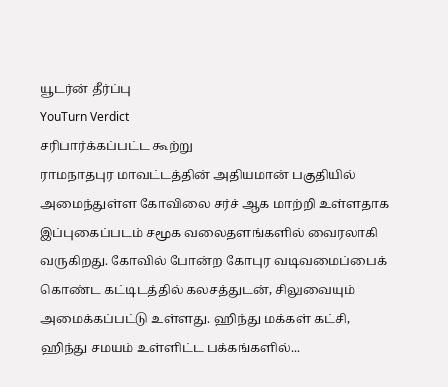யூடர்ன் தீர்ப்பு
YouTurn Verdict
சரிபார்க்கப்பட்ட கூற்று
ராமநாதபுர மாவட்டத்தின் அதியமான் பகுதியில் அமைந்துள்ள கோவிலை சர்ச் ஆக மாற்றி உள்ளதாக இப்புகைப்படம் சமூக வலைதளங்களில் வைரலாகி வருகிறது. கோவில் போன்ற கோபுர வடிவமைப்பைக் கொண்ட கட்டிடத்தில் கலசத்துடன், சிலுவையும் அமைக்கப்பட்டு உள்ளது. ஹிந்து மக்கள் கட்சி, ஹிந்து சமயம் உள்ளிட்ட பக்கங்களில்...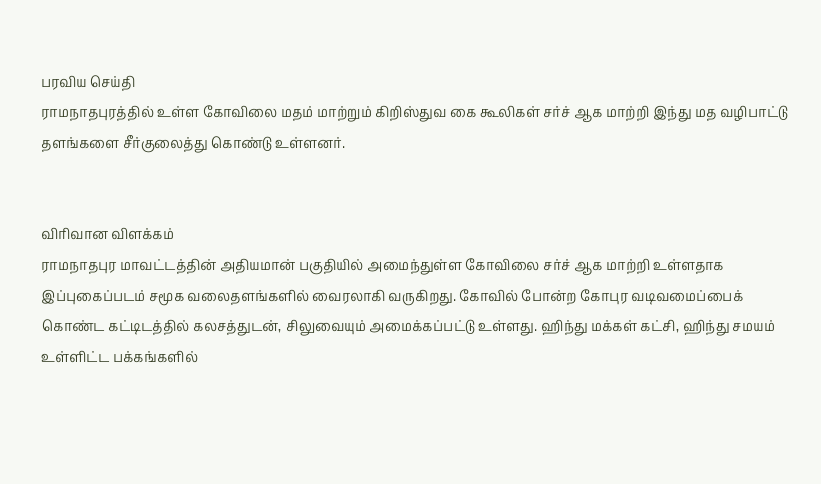பரவிய செய்தி
ராமநாதபுரத்தில் உள்ள கோவிலை மதம் மாற்றும் கிறிஸ்துவ கை கூலிகள் சர்ச் ஆக மாற்றி இந்து மத வழிபாட்டு தளங்களை சீர்குலைத்து கொண்டு உள்ளனர்.


விரிவான விளக்கம்
ராமநாதபுர மாவட்டத்தின் அதியமான் பகுதியில் அமைந்துள்ள கோவிலை சர்ச் ஆக மாற்றி உள்ளதாக இப்புகைப்படம் சமூக வலைதளங்களில் வைரலாகி வருகிறது. கோவில் போன்ற கோபுர வடிவமைப்பைக் கொண்ட கட்டிடத்தில் கலசத்துடன், சிலுவையும் அமைக்கப்பட்டு உள்ளது. ஹிந்து மக்கள் கட்சி, ஹிந்து சமயம் உள்ளிட்ட பக்கங்களில்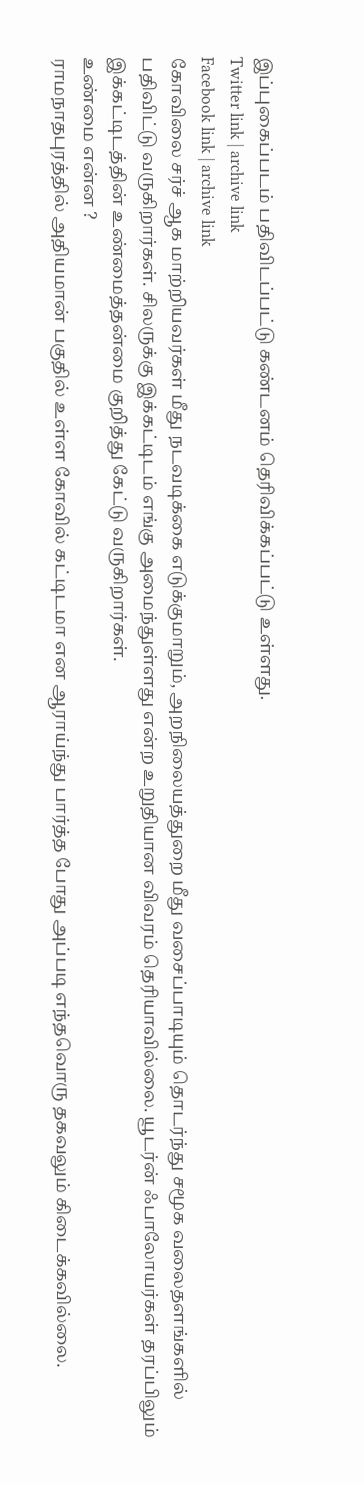இப்புகைப்படம் பதிவிடப்பட்டு கண்டனம் தெரிவிக்கப்பட்டு உள்ளது.
Twitter link | archive link
Facebook link | archive link
கோவிலை சர்ச் ஆக மாற்றியவர்கள் மீது நடவடிக்கை எடுக்குமாறும், அறநிலையத்துறை மீது வசைப்பாடியும் தொடர்ந்து சமூக வலைதளங்களில் பதிவிட்டு வருகிறார்கள். சிலருக்கு இக்கட்டிடம் எங்கு அமைந்துள்ளது என்ற உறுதியான விவரம் தெரியாவில்லை. யூடர்ன் ஃபாலோயர்கள் தரப்பிலும் இக்கட்டிடத்தின் உண்மைத்தன்மை குறித்து கேட்டு வருகிறார்கள்.
உண்மை என்ன ?
ராமநாதபுரத்தில் அதியமான் பகுதில் உள்ள கோவில் கட்டிடமா என ஆராய்ந்து பார்த்த போது அப்படி எந்தவொரு தகவலும் கிடைக்கவில்லை.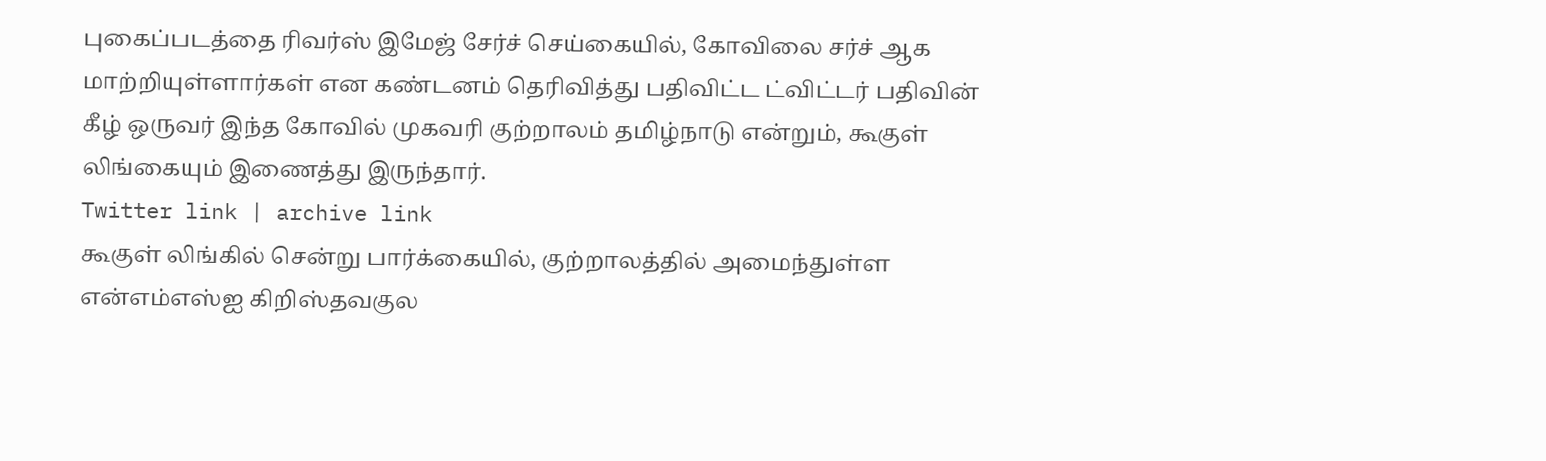புகைப்படத்தை ரிவர்ஸ் இமேஜ் சேர்ச் செய்கையில், கோவிலை சர்ச் ஆக மாற்றியுள்ளார்கள் என கண்டனம் தெரிவித்து பதிவிட்ட ட்விட்டர் பதிவின் கீழ் ஒருவர் இந்த கோவில் முகவரி குற்றாலம் தமிழ்நாடு என்றும், கூகுள் லிங்கையும் இணைத்து இருந்தார்.
Twitter link | archive link
கூகுள் லிங்கில் சென்று பார்க்கையில், குற்றாலத்தில் அமைந்துள்ள என்எம்எஸ்ஐ கிறிஸ்தவகுல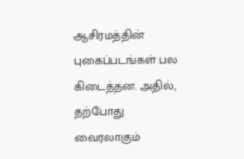ஆசிரமத்தின் புகைப்படங்கள் பல கிடைத்தன. அதில், தற்போது வைரலாகும்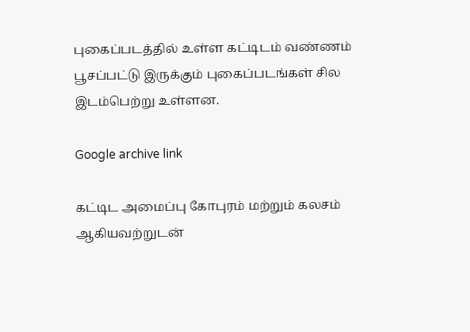புகைப்படத்தில் உள்ள கட்டிடம் வண்ணம் பூசப்பட்டு இருக்கும் புகைப்படங்கள் சில இடம்பெற்று உள்ளன.

Google archive link

கட்டிட அமைப்பு கோபுரம் மற்றும் கலசம் ஆகியவற்றுடன்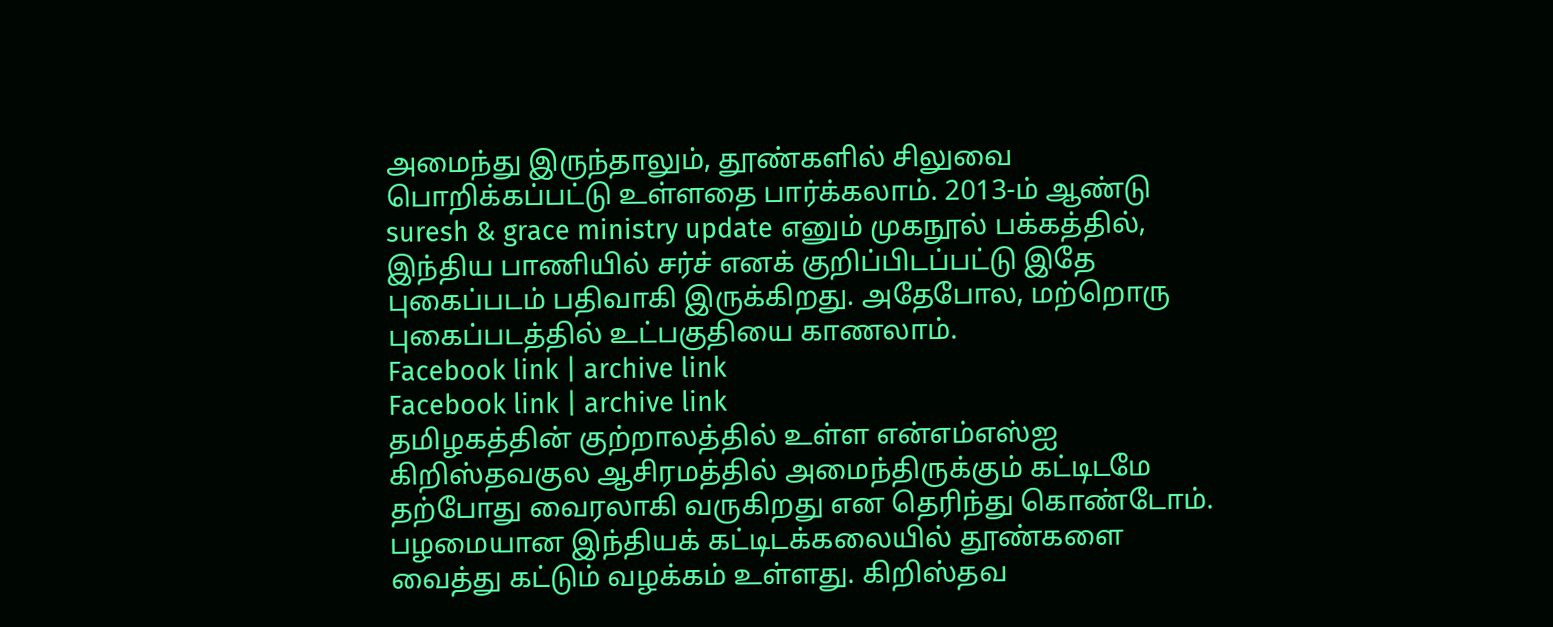அமைந்து இருந்தாலும், தூண்களில் சிலுவை பொறிக்கப்பட்டு உள்ளதை பார்க்கலாம். 2013-ம் ஆண்டு suresh & grace ministry update எனும் முகநூல் பக்கத்தில், இந்திய பாணியில் சர்ச் எனக் குறிப்பிடப்பட்டு இதே புகைப்படம் பதிவாகி இருக்கிறது. அதேபோல, மற்றொரு புகைப்படத்தில் உட்பகுதியை காணலாம்.
Facebook link | archive link
Facebook link | archive link
தமிழகத்தின் குற்றாலத்தில் உள்ள என்எம்எஸ்ஐ கிறிஸ்தவகுல ஆசிரமத்தில் அமைந்திருக்கும் கட்டிடமே தற்போது வைரலாகி வருகிறது என தெரிந்து கொண்டோம். பழமையான இந்தியக் கட்டிடக்கலையில் தூண்களை வைத்து கட்டும் வழக்கம் உள்ளது. கிறிஸ்தவ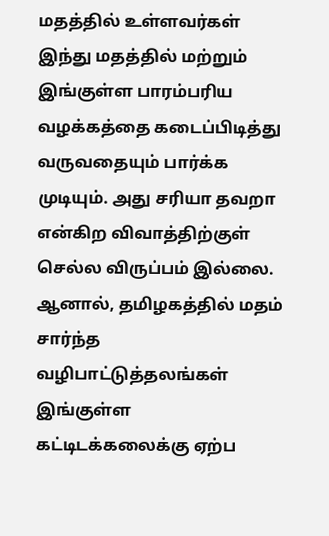மதத்தில் உள்ளவர்கள் இந்து மதத்தில் மற்றும் இங்குள்ள பாரம்பரிய வழக்கத்தை கடைப்பிடித்து வருவதையும் பார்க்க முடியும். அது சரியா தவறா என்கிற விவாத்திற்குள் செல்ல விருப்பம் இல்லை. ஆனால், தமிழகத்தில் மதம் சார்ந்த வழிபாட்டுத்தலங்கள் இங்குள்ள கட்டிடக்கலைக்கு ஏற்ப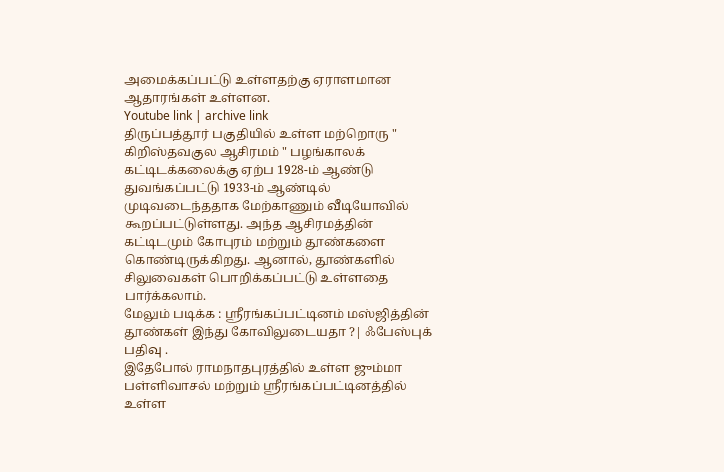அமைக்கப்பட்டு உள்ளதற்கு ஏராளமான ஆதாரங்கள் உள்ளன.
Youtube link | archive link
திருப்பத்தூர் பகுதியில் உள்ள மற்றொரு " கிறிஸ்தவகுல ஆசிரமம் " பழங்காலக் கட்டிடக்கலைக்கு ஏற்ப 1928-ம் ஆண்டு துவங்கப்பட்டு 1933-ம் ஆண்டில் முடிவடைந்ததாக மேற்காணும் வீடியோவில் கூறப்பட்டுள்ளது. அந்த ஆசிரமத்தின் கட்டிடமும் கோபுரம் மற்றும் தூண்களை கொண்டிருக்கிறது. ஆனால், தூண்களில் சிலுவைகள் பொறிக்கப்பட்டு உள்ளதை பார்க்கலாம்.
மேலும் படிக்க : ஸ்ரீரங்கப்பட்டினம் மஸ்ஜித்தின் தூண்கள் இந்து கோவிலுடையதா ?| ஃபேஸ்புக் பதிவு .
இதேபோல் ராமநாதபுரத்தில் உள்ள ஜும்மா பள்ளிவாசல் மற்றும் ஸ்ரீரங்கப்பட்டினத்தில் உள்ள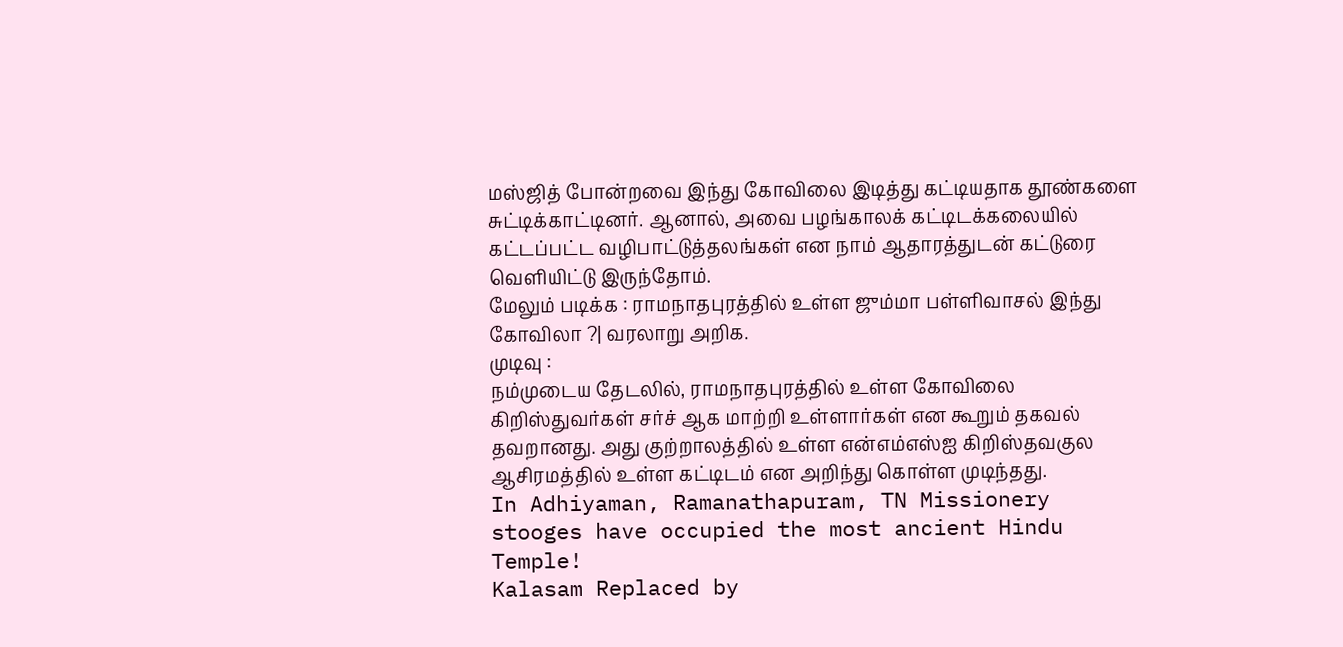மஸ்ஜித் போன்றவை இந்து கோவிலை இடித்து கட்டியதாக தூண்களை சுட்டிக்காட்டினர். ஆனால், அவை பழங்காலக் கட்டிடக்கலையில் கட்டப்பட்ட வழிபாட்டுத்தலங்கள் என நாம் ஆதாரத்துடன் கட்டுரை வெளியிட்டு இருந்தோம்.
மேலும் படிக்க : ராமநாதபுரத்தில் உள்ள ஜும்மா பள்ளிவாசல் இந்து கோவிலா ?| வரலாறு அறிக.
முடிவு :
நம்முடைய தேடலில், ராமநாதபுரத்தில் உள்ள கோவிலை கிறிஸ்துவர்கள் சர்ச் ஆக மாற்றி உள்ளார்கள் என கூறும் தகவல் தவறானது. அது குற்றாலத்தில் உள்ள என்எம்எஸ்ஐ கிறிஸ்தவகுல ஆசிரமத்தில் உள்ள கட்டிடம் என அறிந்து கொள்ள முடிந்தது.
In Adhiyaman, Ramanathapuram, TN Missionery stooges have occupied the most ancient Hindu Temple!
Kalasam Replaced by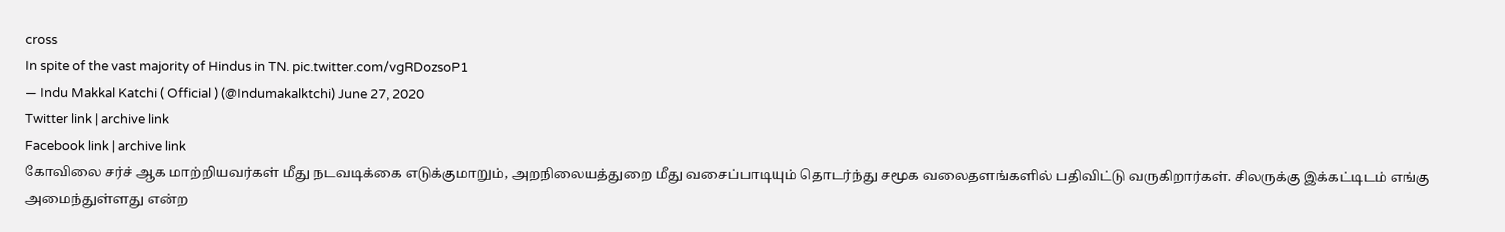cross
In spite of the vast majority of Hindus in TN. pic.twitter.com/vgRDozsoP1
— Indu Makkal Katchi ( Official ) (@Indumakalktchi) June 27, 2020
Twitter link | archive link
Facebook link | archive link
கோவிலை சர்ச் ஆக மாற்றியவர்கள் மீது நடவடிக்கை எடுக்குமாறும், அறநிலையத்துறை மீது வசைப்பாடியும் தொடர்ந்து சமூக வலைதளங்களில் பதிவிட்டு வருகிறார்கள். சிலருக்கு இக்கட்டிடம் எங்கு அமைந்துள்ளது என்ற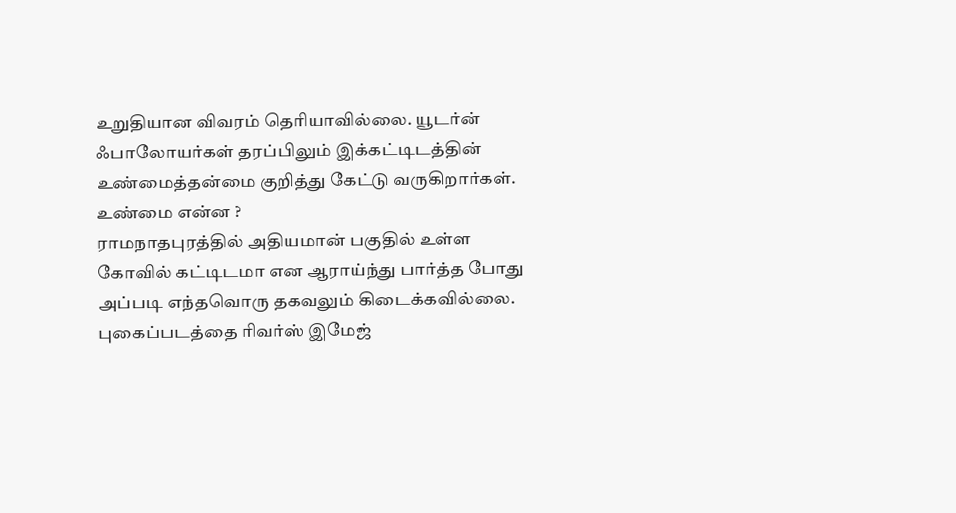உறுதியான விவரம் தெரியாவில்லை. யூடர்ன் ஃபாலோயர்கள் தரப்பிலும் இக்கட்டிடத்தின் உண்மைத்தன்மை குறித்து கேட்டு வருகிறார்கள்.
உண்மை என்ன ?
ராமநாதபுரத்தில் அதியமான் பகுதில் உள்ள கோவில் கட்டிடமா என ஆராய்ந்து பார்த்த போது அப்படி எந்தவொரு தகவலும் கிடைக்கவில்லை. புகைப்படத்தை ரிவர்ஸ் இமேஜ்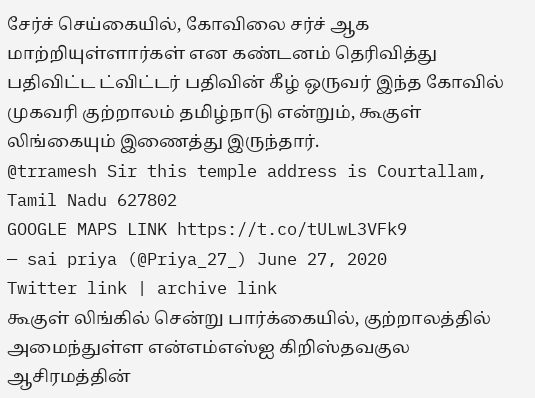சேர்ச் செய்கையில், கோவிலை சர்ச் ஆக மாற்றியுள்ளார்கள் என கண்டனம் தெரிவித்து பதிவிட்ட ட்விட்டர் பதிவின் கீழ் ஒருவர் இந்த கோவில் முகவரி குற்றாலம் தமிழ்நாடு என்றும், கூகுள் லிங்கையும் இணைத்து இருந்தார்.
@trramesh Sir this temple address is Courtallam, Tamil Nadu 627802
GOOGLE MAPS LINK https://t.co/tULwL3VFk9
— sai priya (@Priya_27_) June 27, 2020
Twitter link | archive link
கூகுள் லிங்கில் சென்று பார்க்கையில், குற்றாலத்தில் அமைந்துள்ள என்எம்எஸ்ஐ கிறிஸ்தவகுல ஆசிரமத்தின்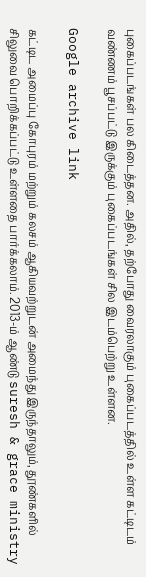புகைப்படங்கள் பல கிடைத்தன. அதில், தற்போது வைரலாகும் புகைப்படத்தில் உள்ள கட்டிடம் வண்ணம் பூசப்பட்டு இருக்கும் புகைப்படங்கள் சில இடம்பெற்று உள்ளன.

Google archive link

கட்டிட அமைப்பு கோபுரம் மற்றும் கலசம் ஆகியவற்றுடன் அமைந்து இருந்தாலும், தூண்களில் சிலுவை பொறிக்கப்பட்டு உள்ளதை பார்க்கலாம். 2013-ம் ஆண்டு suresh & grace ministry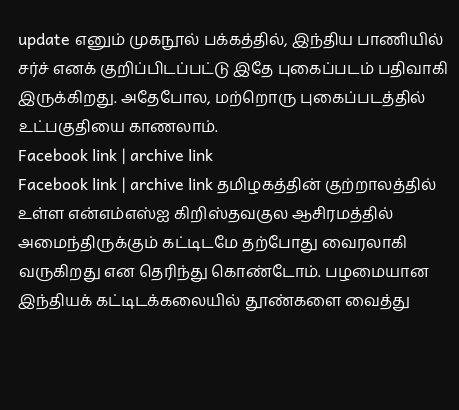update எனும் முகநூல் பக்கத்தில், இந்திய பாணியில் சர்ச் எனக் குறிப்பிடப்பட்டு இதே புகைப்படம் பதிவாகி இருக்கிறது. அதேபோல, மற்றொரு புகைப்படத்தில் உட்பகுதியை காணலாம்.
Facebook link | archive link
Facebook link | archive link தமிழகத்தின் குற்றாலத்தில் உள்ள என்எம்எஸ்ஐ கிறிஸ்தவகுல ஆசிரமத்தில் அமைந்திருக்கும் கட்டிடமே தற்போது வைரலாகி வருகிறது என தெரிந்து கொண்டோம். பழமையான இந்தியக் கட்டிடக்கலையில் தூண்களை வைத்து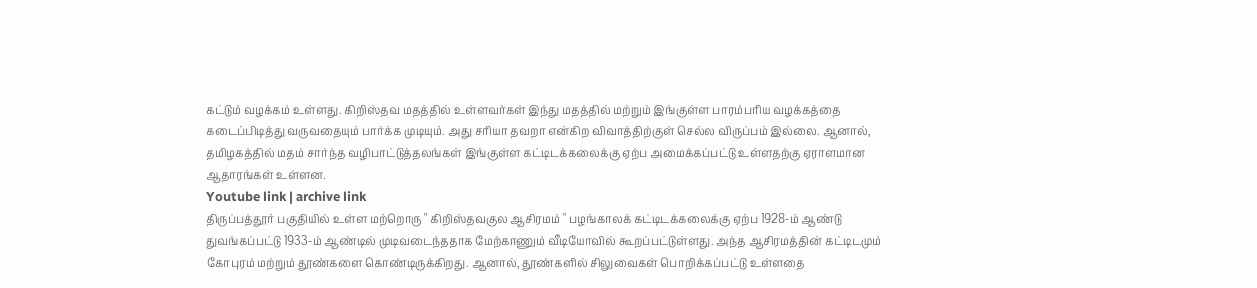கட்டும் வழக்கம் உள்ளது. கிறிஸ்தவ மதத்தில் உள்ளவர்கள் இந்து மதத்தில் மற்றும் இங்குள்ள பாரம்பரிய வழக்கத்தை கடைப்பிடித்து வருவதையும் பார்க்க முடியும். அது சரியா தவறா என்கிற விவாத்திற்குள் செல்ல விருப்பம் இல்லை. ஆனால், தமிழகத்தில் மதம் சார்ந்த வழிபாட்டுத்தலங்கள் இங்குள்ள கட்டிடக்கலைக்கு ஏற்ப அமைக்கப்பட்டு உள்ளதற்கு ஏராளமான ஆதாரங்கள் உள்ளன.
Youtube link | archive link
திருப்பத்தூர் பகுதியில் உள்ள மற்றொரு " கிறிஸ்தவகுல ஆசிரமம் " பழங்காலக் கட்டிடக்கலைக்கு ஏற்ப 1928-ம் ஆண்டு துவங்கப்பட்டு 1933-ம் ஆண்டில் முடிவடைந்ததாக மேற்காணும் வீடியோவில் கூறப்பட்டுள்ளது. அந்த ஆசிரமத்தின் கட்டிடமும் கோபுரம் மற்றும் தூண்களை கொண்டிருக்கிறது. ஆனால், தூண்களில் சிலுவைகள் பொறிக்கப்பட்டு உள்ளதை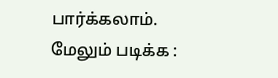பார்க்கலாம்.
மேலும் படிக்க :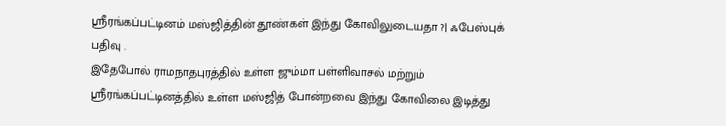ஸ்ரீரங்கப்பட்டினம் மஸ்ஜித்தின் தூண்கள் இந்து கோவிலுடையதா ?| ஃபேஸ்புக் பதிவு .
இதேபோல் ராமநாதபுரத்தில் உள்ள ஜும்மா பள்ளிவாசல் மற்றும் ஸ்ரீரங்கப்பட்டினத்தில் உள்ள மஸ்ஜித் போன்றவை இந்து கோவிலை இடித்து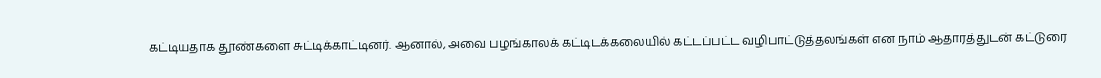கட்டியதாக தூண்களை சுட்டிக்காட்டினர். ஆனால், அவை பழங்காலக் கட்டிடக்கலையில் கட்டப்பட்ட வழிபாட்டுத்தலங்கள் என நாம் ஆதாரத்துடன் கட்டுரை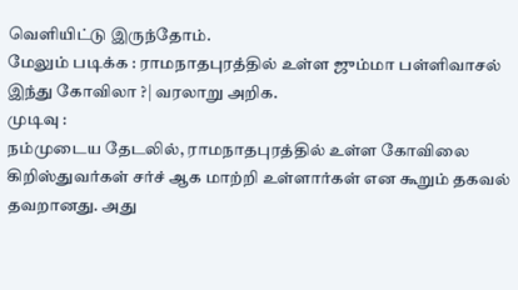வெளியிட்டு இருந்தோம்.
மேலும் படிக்க : ராமநாதபுரத்தில் உள்ள ஜும்மா பள்ளிவாசல் இந்து கோவிலா ?| வரலாறு அறிக.
முடிவு :
நம்முடைய தேடலில், ராமநாதபுரத்தில் உள்ள கோவிலை கிறிஸ்துவர்கள் சர்ச் ஆக மாற்றி உள்ளார்கள் என கூறும் தகவல் தவறானது. அது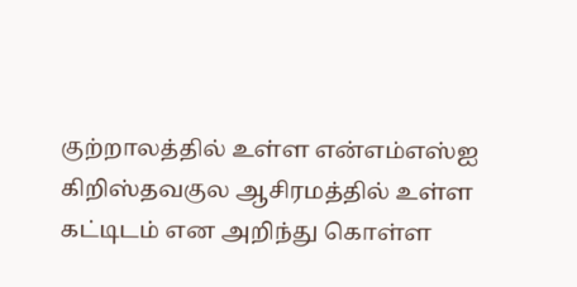குற்றாலத்தில் உள்ள என்எம்எஸ்ஐ கிறிஸ்தவகுல ஆசிரமத்தில் உள்ள கட்டிடம் என அறிந்து கொள்ள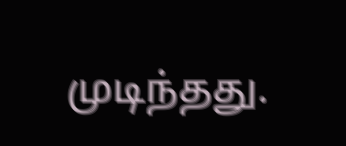முடிந்தது.